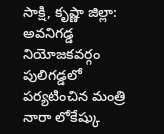సాక్షి, కృష్ణా జిల్లా: అవనిగడ్డ నియోజకవర్గం పులిగడ్డలో పర్యటించిన మంత్రి నారా లోకేష్కు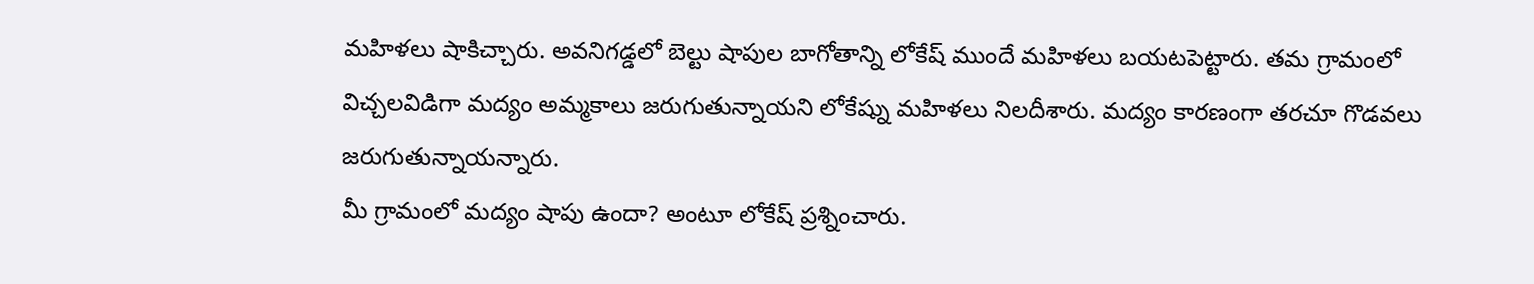మహిళలు షాకిచ్చారు. అవనిగడ్డలో బెల్టు షాపుల బాగోతాన్ని లోకేష్ ముందే మహిళలు బయటపెట్టారు. తమ గ్రామంలో విచ్చలవిడిగా మద్యం అమ్మకాలు జరుగుతున్నాయని లోకేష్ను మహిళలు నిలదీశారు. మద్యం కారణంగా తరచూ గొడవలు జరుగుతున్నాయన్నారు.
మీ గ్రామంలో మద్యం షాపు ఉందా? అంటూ లోకేష్ ప్రశ్నించారు.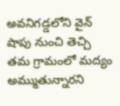అవనిగడ్డలోని వైన్ షాపు నుంచి తెచ్చి తమ గ్రామంలో మద్యం అమ్ముతున్నారని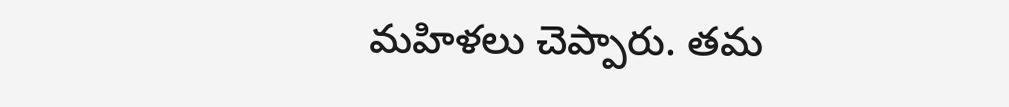మహిళలు చెప్పారు. తమ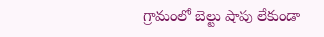గ్రామంలో బెల్టు షాపు లేకుండా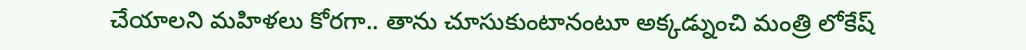చేయాలని మహిళలు కోరగా.. తాను చూసుకుంటానంటూ అక్కడ్నుంచి మంత్రి లోకేష్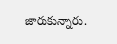జారుకున్నారు.